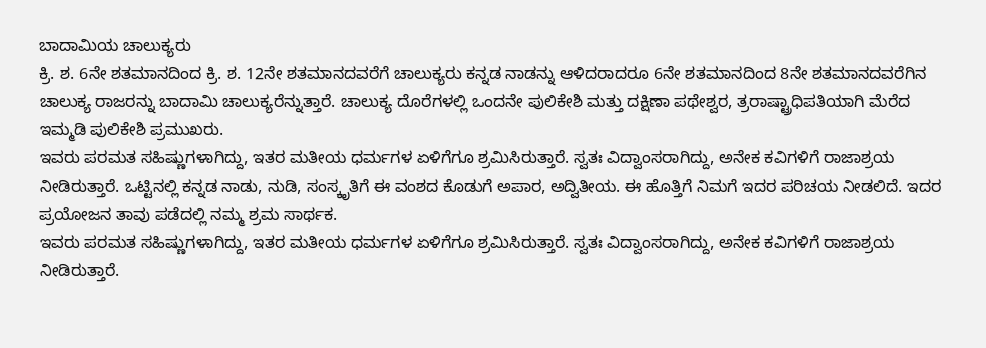ಬಾದಾಮಿಯ ಚಾಲುಕ್ಯರು
ಕ್ರಿ. ಶ. 6ನೇ ಶತಮಾನದಿಂದ ಕ್ರಿ. ಶ. 12ನೇ ಶತಮಾನದವರೆಗೆ ಚಾಲುಕ್ಯರು ಕನ್ನಡ ನಾಡನ್ನು ಆಳಿದರಾದರೂ 6ನೇ ಶತಮಾನದಿಂದ 8ನೇ ಶತಮಾನದವರೆಗಿನ ಚಾಲುಕ್ಯ ರಾಜರನ್ನು ಬಾದಾಮಿ ಚಾಲುಕ್ಯರೆನ್ನುತ್ತಾರೆ. ಚಾಲುಕ್ಯ ದೊರೆಗಳಲ್ಲಿ ಒಂದನೇ ಪುಲಿಕೇಶಿ ಮತ್ತು ದಕ್ಷಿಣಾ ಪಥೇಶ್ವರ, ತ್ರರಾಷ್ಟ್ರಾಧಿಪತಿಯಾಗಿ ಮೆರೆದ ಇಮ್ಮಡಿ ಪುಲಿಕೇಶಿ ಪ್ರಮುಖರು.
ಇವರು ಪರಮತ ಸಹಿಷ್ಣುಗಳಾಗಿದ್ದು, ಇತರ ಮತೀಯ ಧರ್ಮಗಳ ಏಳಿಗೆಗೂ ಶ್ರಮಿಸಿರುತ್ತಾರೆ. ಸ್ವತಃ ವಿದ್ವಾಂಸರಾಗಿದ್ದು, ಅನೇಕ ಕವಿಗಳಿಗೆ ರಾಜಾಶ್ರಯ ನೀಡಿರುತ್ತಾರೆ. ಒಟ್ಟಿನಲ್ಲಿ ಕನ್ನಡ ನಾಡು, ನುಡಿ, ಸಂಸ್ಕೃತಿಗೆ ಈ ವಂಶದ ಕೊಡುಗೆ ಅಪಾರ, ಅದ್ವಿತೀಯ. ಈ ಹೊತ್ತಿಗೆ ನಿಮಗೆ ಇದರ ಪರಿಚಯ ನೀಡಲಿದೆ. ಇದರ ಪ್ರಯೋಜನ ತಾವು ಪಡೆದಲ್ಲಿ ನಮ್ಮ ಶ್ರಮ ಸಾರ್ಥಕ.
ಇವರು ಪರಮತ ಸಹಿಷ್ಣುಗಳಾಗಿದ್ದು, ಇತರ ಮತೀಯ ಧರ್ಮಗಳ ಏಳಿಗೆಗೂ ಶ್ರಮಿಸಿರುತ್ತಾರೆ. ಸ್ವತಃ ವಿದ್ವಾಂಸರಾಗಿದ್ದು, ಅನೇಕ ಕವಿಗಳಿಗೆ ರಾಜಾಶ್ರಯ ನೀಡಿರುತ್ತಾರೆ.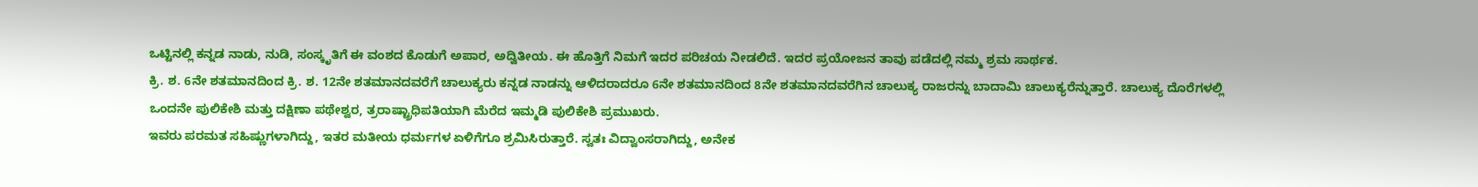ಒಟ್ಟಿನಲ್ಲಿ ಕನ್ನಡ ನಾಡು, ನುಡಿ, ಸಂಸ್ಕೃತಿಗೆ ಈ ವಂಶದ ಕೊಡುಗೆ ಅಪಾರ, ಅದ್ವಿತೀಯ. ಈ ಹೊತ್ತಿಗೆ ನಿಮಗೆ ಇದರ ಪರಿಚಯ ನೀಡಲಿದೆ. ಇದರ ಪ್ರಯೋಜನ ತಾವು ಪಡೆದಲ್ಲಿ ನಮ್ಮ ಶ್ರಮ ಸಾರ್ಥಕ.
ಕ್ರಿ. ಶ. 6ನೇ ಶತಮಾನದಿಂದ ಕ್ರಿ. ಶ. 12ನೇ ಶತಮಾನದವರೆಗೆ ಚಾಲುಕ್ಯರು ಕನ್ನಡ ನಾಡನ್ನು ಆಳಿದರಾದರೂ 6ನೇ ಶತಮಾನದಿಂದ 8ನೇ ಶತಮಾನದವರೆಗಿನ ಚಾಲುಕ್ಯ ರಾಜರನ್ನು ಬಾದಾಮಿ ಚಾಲುಕ್ಯರೆನ್ನುತ್ತಾರೆ. ಚಾಲುಕ್ಯ ದೊರೆಗಳಲ್ಲಿ ಒಂದನೇ ಪುಲಿಕೇಶಿ ಮತ್ತು ದಕ್ಷಿಣಾ ಪಥೇಶ್ವರ, ತ್ರರಾಷ್ಟ್ರಾಧಿಪತಿಯಾಗಿ ಮೆರೆದ ಇಮ್ಮಡಿ ಪುಲಿಕೇಶಿ ಪ್ರಮುಖರು.
ಇವರು ಪರಮತ ಸಹಿಷ್ಣುಗಳಾಗಿದ್ದು, ಇತರ ಮತೀಯ ಧರ್ಮಗಳ ಏಳಿಗೆಗೂ ಶ್ರಮಿಸಿರುತ್ತಾರೆ. ಸ್ವತಃ ವಿದ್ವಾಂಸರಾಗಿದ್ದು, ಅನೇಕ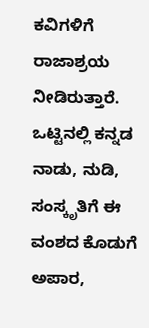ಕವಿಗಳಿಗೆ ರಾಜಾಶ್ರಯ ನೀಡಿರುತ್ತಾರೆ. ಒಟ್ಟಿನಲ್ಲಿ ಕನ್ನಡ ನಾಡು, ನುಡಿ, ಸಂಸ್ಕೃತಿಗೆ ಈ ವಂಶದ ಕೊಡುಗೆ ಅಪಾರ,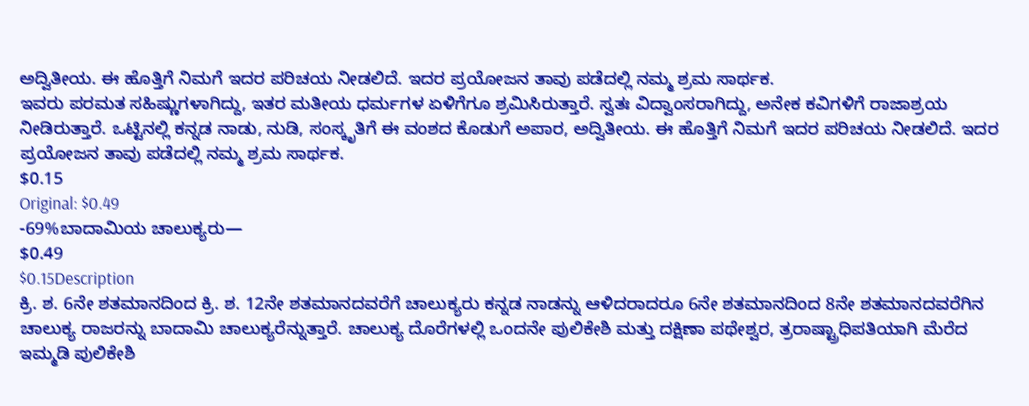ಅದ್ವಿತೀಯ. ಈ ಹೊತ್ತಿಗೆ ನಿಮಗೆ ಇದರ ಪರಿಚಯ ನೀಡಲಿದೆ. ಇದರ ಪ್ರಯೋಜನ ತಾವು ಪಡೆದಲ್ಲಿ ನಮ್ಮ ಶ್ರಮ ಸಾರ್ಥಕ.
ಇವರು ಪರಮತ ಸಹಿಷ್ಣುಗಳಾಗಿದ್ದು, ಇತರ ಮತೀಯ ಧರ್ಮಗಳ ಏಳಿಗೆಗೂ ಶ್ರಮಿಸಿರುತ್ತಾರೆ. ಸ್ವತಃ ವಿದ್ವಾಂಸರಾಗಿದ್ದು, ಅನೇಕ ಕವಿಗಳಿಗೆ ರಾಜಾಶ್ರಯ ನೀಡಿರುತ್ತಾರೆ. ಒಟ್ಟಿನಲ್ಲಿ ಕನ್ನಡ ನಾಡು, ನುಡಿ, ಸಂಸ್ಕೃತಿಗೆ ಈ ವಂಶದ ಕೊಡುಗೆ ಅಪಾರ, ಅದ್ವಿತೀಯ. ಈ ಹೊತ್ತಿಗೆ ನಿಮಗೆ ಇದರ ಪರಿಚಯ ನೀಡಲಿದೆ. ಇದರ ಪ್ರಯೋಜನ ತಾವು ಪಡೆದಲ್ಲಿ ನಮ್ಮ ಶ್ರಮ ಸಾರ್ಥಕ.
$0.15
Original: $0.49
-69%ಬಾದಾಮಿಯ ಚಾಲುಕ್ಯರು—
$0.49
$0.15Description
ಕ್ರಿ. ಶ. 6ನೇ ಶತಮಾನದಿಂದ ಕ್ರಿ. ಶ. 12ನೇ ಶತಮಾನದವರೆಗೆ ಚಾಲುಕ್ಯರು ಕನ್ನಡ ನಾಡನ್ನು ಆಳಿದರಾದರೂ 6ನೇ ಶತಮಾನದಿಂದ 8ನೇ ಶತಮಾನದವರೆಗಿನ ಚಾಲುಕ್ಯ ರಾಜರನ್ನು ಬಾದಾಮಿ ಚಾಲುಕ್ಯರೆನ್ನುತ್ತಾರೆ. ಚಾಲುಕ್ಯ ದೊರೆಗಳಲ್ಲಿ ಒಂದನೇ ಪುಲಿಕೇಶಿ ಮತ್ತು ದಕ್ಷಿಣಾ ಪಥೇಶ್ವರ, ತ್ರರಾಷ್ಟ್ರಾಧಿಪತಿಯಾಗಿ ಮೆರೆದ ಇಮ್ಮಡಿ ಪುಲಿಕೇಶಿ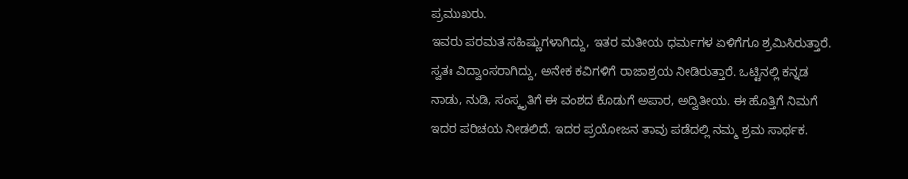ಪ್ರಮುಖರು.
ಇವರು ಪರಮತ ಸಹಿಷ್ಣುಗಳಾಗಿದ್ದು, ಇತರ ಮತೀಯ ಧರ್ಮಗಳ ಏಳಿಗೆಗೂ ಶ್ರಮಿಸಿರುತ್ತಾರೆ. ಸ್ವತಃ ವಿದ್ವಾಂಸರಾಗಿದ್ದು, ಅನೇಕ ಕವಿಗಳಿಗೆ ರಾಜಾಶ್ರಯ ನೀಡಿರುತ್ತಾರೆ. ಒಟ್ಟಿನಲ್ಲಿ ಕನ್ನಡ ನಾಡು, ನುಡಿ, ಸಂಸ್ಕೃತಿಗೆ ಈ ವಂಶದ ಕೊಡುಗೆ ಅಪಾರ, ಅದ್ವಿತೀಯ. ಈ ಹೊತ್ತಿಗೆ ನಿಮಗೆ ಇದರ ಪರಿಚಯ ನೀಡಲಿದೆ. ಇದರ ಪ್ರಯೋಜನ ತಾವು ಪಡೆದಲ್ಲಿ ನಮ್ಮ ಶ್ರಮ ಸಾರ್ಥಕ.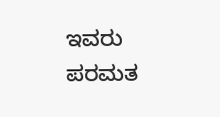ಇವರು ಪರಮತ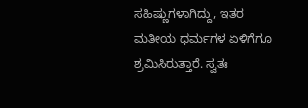ಸಹಿಷ್ಣುಗಳಾಗಿದ್ದು, ಇತರ ಮತೀಯ ಧರ್ಮಗಳ ಏಳಿಗೆಗೂ ಶ್ರಮಿಸಿರುತ್ತಾರೆ. ಸ್ವತಃ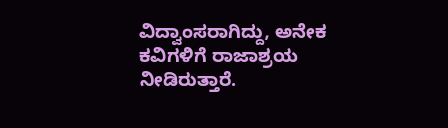ವಿದ್ವಾಂಸರಾಗಿದ್ದು, ಅನೇಕ ಕವಿಗಳಿಗೆ ರಾಜಾಶ್ರಯ ನೀಡಿರುತ್ತಾರೆ.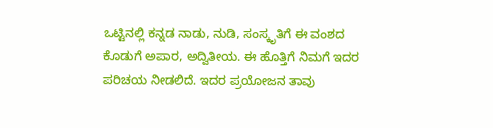ಒಟ್ಟಿನಲ್ಲಿ ಕನ್ನಡ ನಾಡು, ನುಡಿ, ಸಂಸ್ಕೃತಿಗೆ ಈ ವಂಶದ ಕೊಡುಗೆ ಅಪಾರ, ಅದ್ವಿತೀಯ. ಈ ಹೊತ್ತಿಗೆ ನಿಮಗೆ ಇದರ ಪರಿಚಯ ನೀಡಲಿದೆ. ಇದರ ಪ್ರಯೋಜನ ತಾವು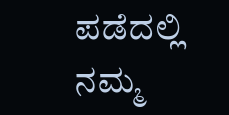ಪಡೆದಲ್ಲಿ ನಮ್ಮ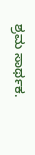ಶ್ರಮ ಸಾರ್ಥಕ.